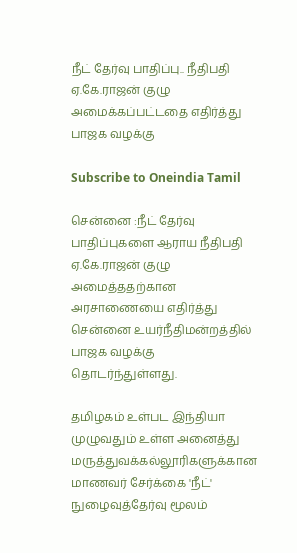நீட் தேர்வு பாதிப்பு.. நீதிபதி ஏ.கே.ராஜன் குழு அமைக்கப்பட்டதை எதிர்த்து பாஜக வழக்கு

Subscribe to Oneindia Tamil

சென்னை :நீட் தேர்வு பாதிப்புகளை ஆராய நீதிபதி ஏ.கே.ராஜன் குழு அமைத்ததற்கான அரசாணையை எதிர்த்து சென்னை உயர்நீதிமன்றத்தில் பாஜக வழக்கு தொடர்ந்துள்ளது.

தமிழகம் உள்பட இந்தியா முழுவதும் உள்ள அனைத்து மருத்துவக்கல்லூரிகளுக்கான மாணவர் சேர்க்கை 'நீட்' நுழைவுத்தேர்வு மூலம்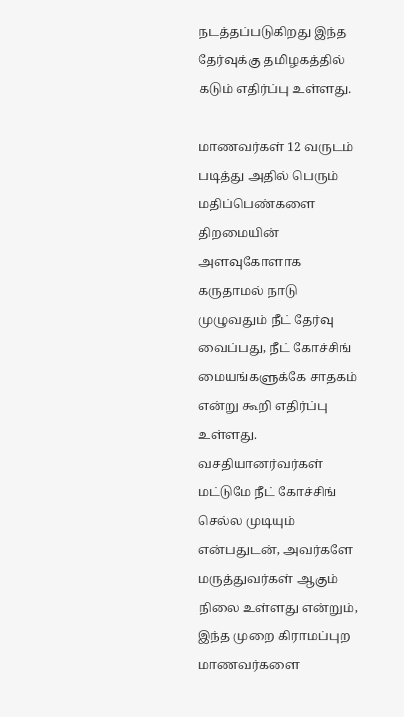நடத்தப்படுகிறது இந்த தேர்வுக்கு தமிழகத்தில் கடும் எதிர்ப்பு உள்ளது.

மாணவர்கள் 12 வருடம் படித்து அதில் பெரும் மதிப்பெண்களை திறமையின் அளவுகோளாக கருதாமல் நாடு முழுவதும் நீட் தேர்வு வைப்பது, நீட் கோச்சிங் மையங்களுக்கே சாதகம் என்று கூறி எதிர்ப்பு உள்ளது. வசதியானர்வர்கள் மட்டுமே நீட் கோச்சிங் செல்ல முடியும் என்பதுடன், அவர்களே மருத்துவர்கள் ஆகும் நிலை உள்ளது என்றும், இந்த முறை கிராமப்புற மாணவர்களை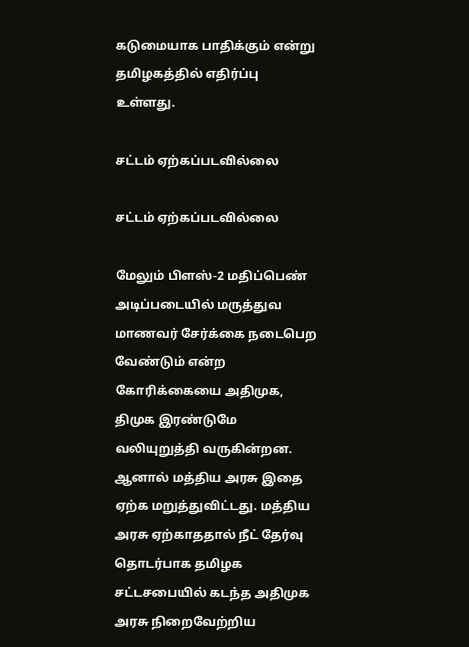கடுமையாக பாதிக்கும் என்று தமிழகத்தில் எதிர்ப்பு உள்ளது.

சட்டம் ஏற்கப்படவில்லை

சட்டம் ஏற்கப்படவில்லை

மேலும் பிளஸ்-2 மதிப்பெண் அடிப்படையில் மருத்துவ மாணவர் சேர்க்கை நடைபெற வேண்டும் என்ற கோரிக்கையை அதிமுக, திமுக இரண்டுமே வலியுறுத்தி வருகின்றன. ஆனால் மத்திய அரசு இதை ஏற்க மறுத்துவிட்டது. மத்திய அரசு ஏற்காததால் நீட் தேர்வு தொடர்பாக தமிழக சட்டசபையில் கடந்த அதிமுக அரசு நிறைவேற்றிய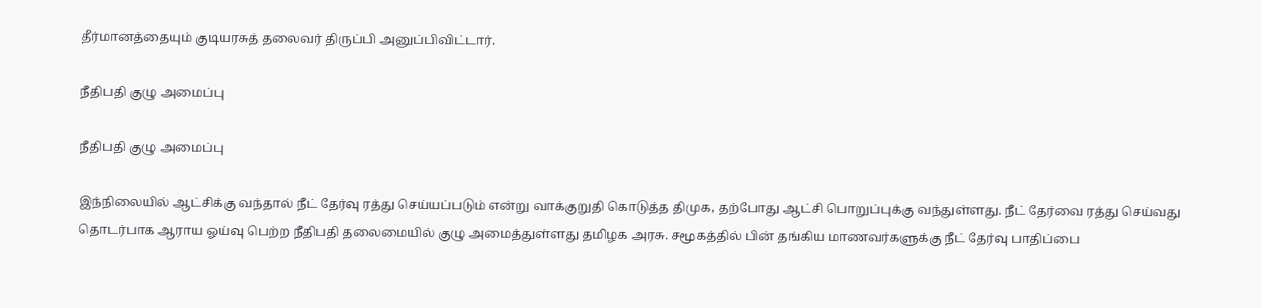தீர்மானத்தையும் குடியரசுத் தலைவர் திருப்பி அனுப்பிவிட்டார்.

நீதிபதி குழு அமைப்பு

நீதிபதி குழு அமைப்பு

இந்நிலையில் ஆட்சிக்கு வந்தால் நீட் தேர்வு ரத்து செய்யப்படும் என்று வாக்குறுதி கொடுத்த திமுக, தற்போது ஆட்சி பொறுப்புக்கு வந்துள்ளது. நீட் தேர்வை ரத்து செய்வது தொடர்பாக ஆராய ஓய்வு பெற்ற நீதிபதி தலைமையில் குழு அமைத்துள்ளது தமிழக அரசு. சமூகத்தில் பின் தங்கிய மாணவர்களுக்கு நீட் தேர்வு பாதிப்பை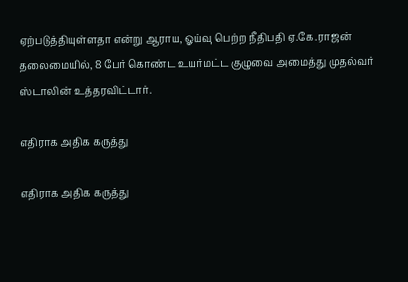ஏற்படுத்தியுள்ளதா என்று ஆராய, ஓய்வு பெற்ற நீதிபதி ஏ.கே.ராஜன் தலைமையில், 8 பேர் கொண்ட உயர்மட்ட குழுவை அமைத்து முதல்வர் ஸ்டாலின் உத்தரவிட்டார்.

எதிராக அதிக கருத்து

எதிராக அதிக கருத்து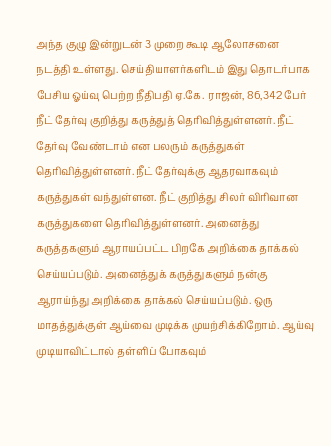அந்த குழு இன்றுடன் 3 முறை கூடி ஆலோசனை நடத்தி உள்ளது. செய்தியாளர்களிடம் இது தொடர்பாக பேசிய ஓய்வு பெற்ற நீதிபதி ஏ.கே. ராஜன், 86,342 பேர் நீட் தேர்வு குறித்து கருத்துத் தெரிவித்துள்ளனர். நீட் தேர்வு வேண்டாம் என பலரும் கருத்துகள் தெரிவித்துள்ளனர். நீட் தேர்வுக்கு ஆதரவாகவும் கருத்துகள் வந்துள்ளன. நீட் குறித்து சிலர் விரிவான கருத்துகளை தெரிவித்துள்ளனர். அனைத்து கருத்தகளும் ஆராயப்பட்ட பிறகே அறிக்கை தாக்கல் செய்யப்படும். அனைத்துக் கருத்துகளும் நன்கு ஆராய்ந்து அறிக்கை தாக்கல் செய்யப்படும். ஒரு மாதத்துக்குள் ஆய்வை முடிக்க முயற்சிக்கிறோம். ஆய்வு முடியாவிட்டால் தள்ளிப் போகவும்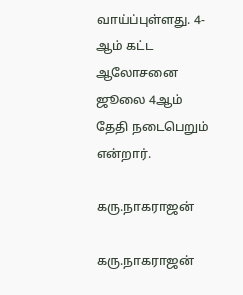வாய்ப்புள்ளது. 4-ஆம் கட்ட ஆலோசனை ஜூலை 4ஆம் தேதி நடைபெறும் என்றார்.

கரு.நாகராஜன்

கரு.நாகராஜன்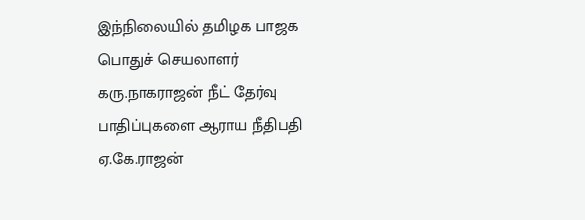இந்நிலையில் தமிழக பாஜக பொதுச் செயலாளர் கரு.நாகராஜன் நீட் தேர்வு பாதிப்புகளை ஆராய நீதிபதி ஏ.கே.ராஜன்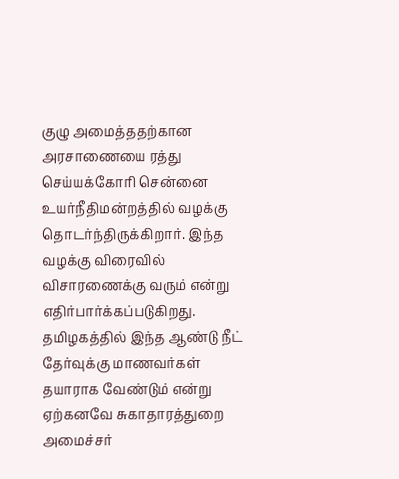குழு அமைத்ததற்கான அரசாணையை ரத்து செய்யக்கோரி சென்னை உயர்நீதிமன்றத்தில் வழக்கு தொடர்ந்திருக்கிறார். இந்த வழக்கு விரைவில் விசாரணைக்கு வரும் என்று எதிர்பார்க்கப்படுகிறது. தமிழகத்தில் இந்த ஆண்டு நீட் தேர்வுக்கு மாணவர்கள் தயாராக வேண்டும் என்று ஏற்கனவே சுகாதாரத்துறை அமைச்சர்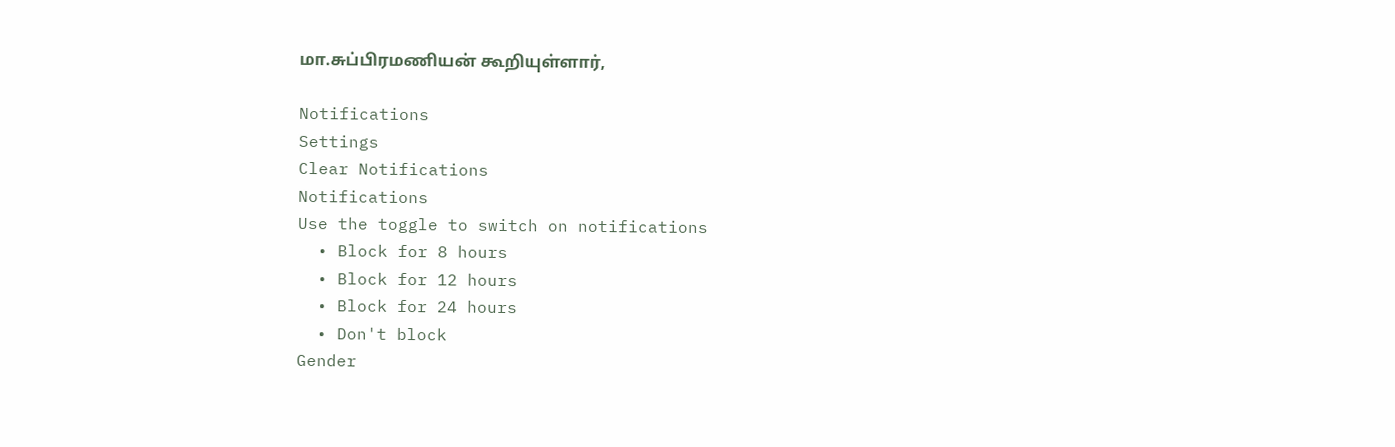மா.சுப்பிரமணியன் கூறியுள்ளார்,

Notifications
Settings
Clear Notifications
Notifications
Use the toggle to switch on notifications
  • Block for 8 hours
  • Block for 12 hours
  • Block for 24 hours
  • Don't block
Gender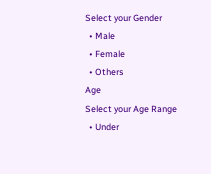Select your Gender
  • Male
  • Female
  • Others
Age
Select your Age Range
  • Under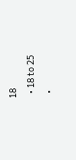18
  • 18 to 25
  •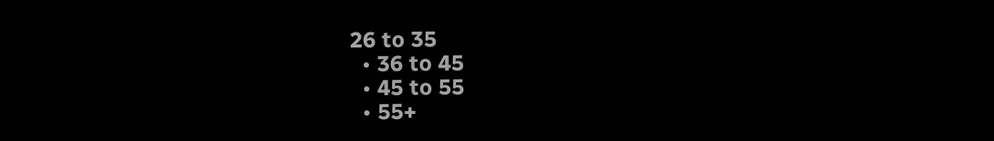26 to 35
  • 36 to 45
  • 45 to 55
  • 55+